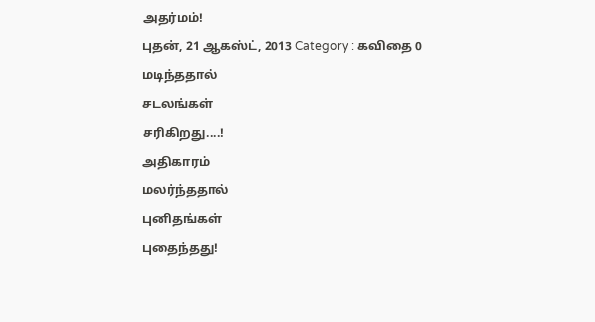அதர்மம்!
புதன், 21 ஆகஸ்ட், 2013 Category : கவிதை 0
மடிந்ததால்
சடலங்கள்
சரிகிறது....!
அதிகாரம்
மலர்ந்ததால்
புனிதங்கள்
புதைந்தது!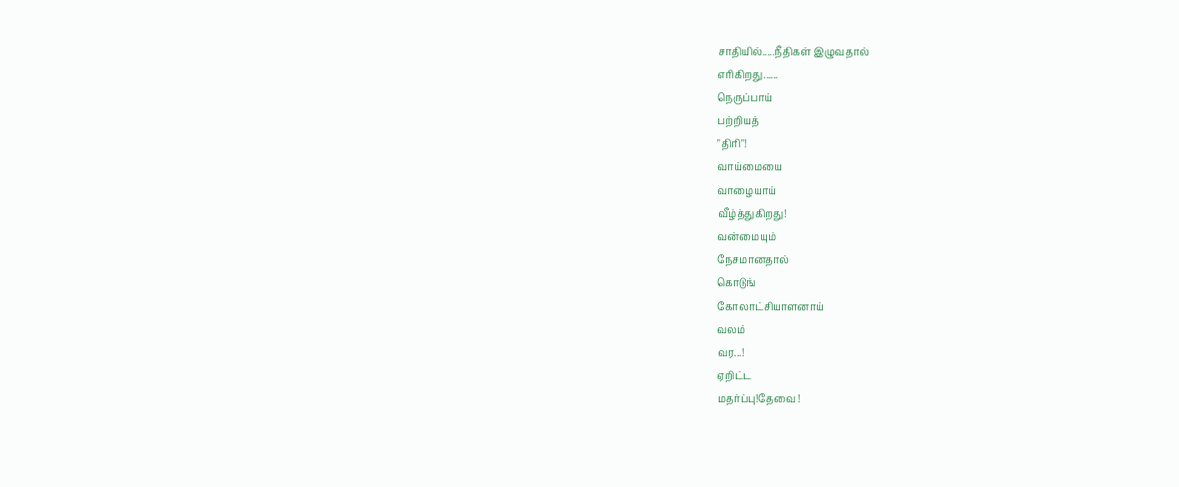சாதியில்.....நீதிகள் இழுவதால்
எரிகிறது......
நெருப்பாய்
பற்றியத்
"திரி"!
வாய்மையை
வாழையாய்
வீழ்த்துகிறது!
வன்மையும்
நேசமானதால்
கொடுங்
கோலாட்சியாளனாய்
வலம்
வர...!
ஏறிட்ட
மதர்ப்பு!தேவை !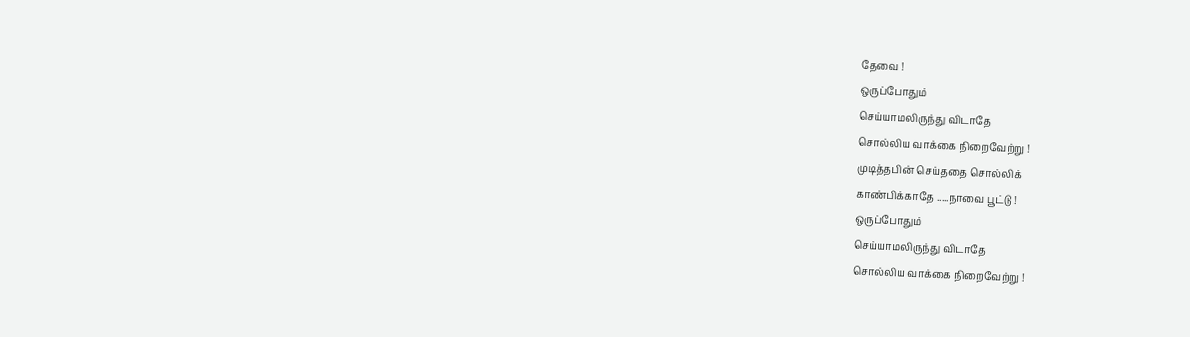தேவை !
ஒருப்போதும்
செய்யாமலிருந்து விடாதே
சொல்லிய வாக்கை நிறைவேற்று !
முடித்தபின் செய்ததை சொல்லிக்
காண்பிக்காதே .....நாவை பூட்டு !
ஒருப்போதும்
செய்யாமலிருந்து விடாதே
சொல்லிய வாக்கை நிறைவேற்று !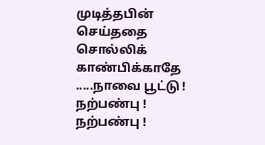முடித்தபின் செய்ததை சொல்லிக்
காண்பிக்காதே .....நாவை பூட்டு !
நற்பண்பு !
நற்பண்பு !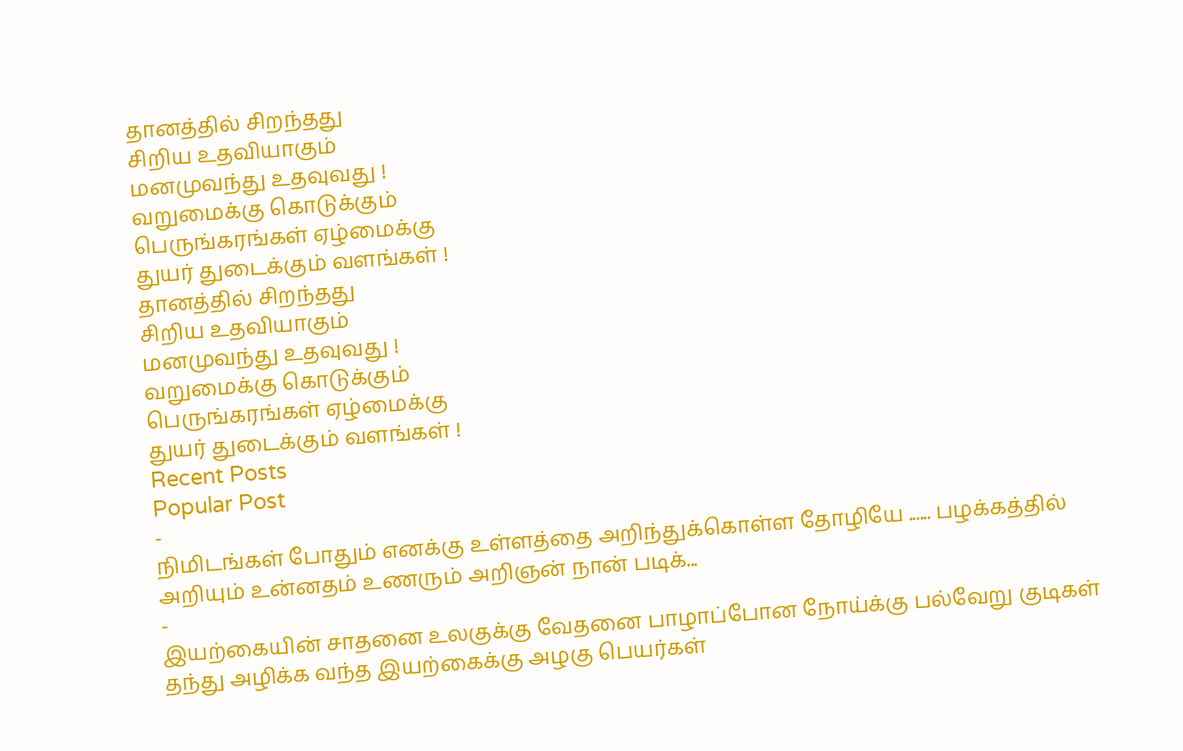தானத்தில் சிறந்தது
சிறிய உதவியாகும்
மனமுவந்து உதவுவது !
வறுமைக்கு கொடுக்கும்
பெருங்கரங்கள் ஏழ்மைக்கு
துயர் துடைக்கும் வளங்கள் !
தானத்தில் சிறந்தது
சிறிய உதவியாகும்
மனமுவந்து உதவுவது !
வறுமைக்கு கொடுக்கும்
பெருங்கரங்கள் ஏழ்மைக்கு
துயர் துடைக்கும் வளங்கள் !
Recent Posts
Popular Post
-
நிமிடங்கள் போதும் எனக்கு உள்ளத்தை அறிந்துக்கொள்ள தோழியே ...... பழக்கத்தில் அறியும் உன்னதம் உணரும் அறிஞன் நான் படிக்...
-
இயற்கையின் சாதனை உலகுக்கு வேதனை பாழாப்போன நோய்க்கு பல்வேறு குடிகள் தந்து அழிக்க வந்த இயற்கைக்கு அழகு பெயர்கள்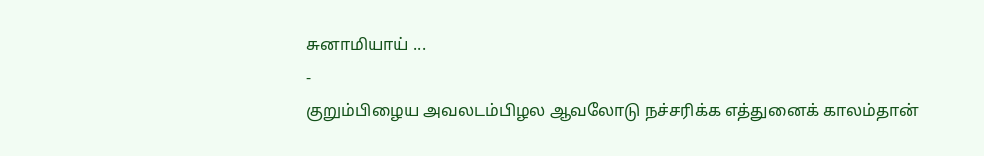சுனாமியாய் ...
-
குறும்பிழைய அவலடம்பிழல ஆவலோடு நச்சரிக்க எத்துனைக் காலம்தான்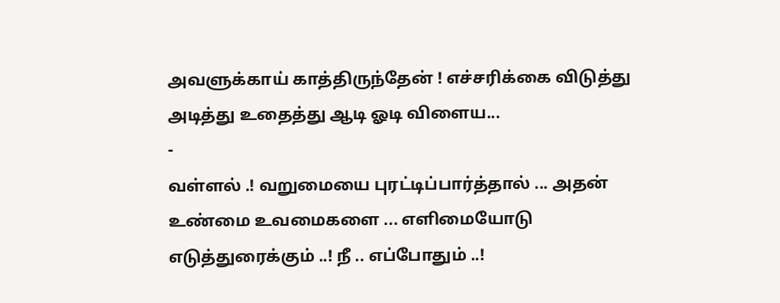அவளுக்காய் காத்திருந்தேன் ! எச்சரிக்கை விடுத்து அடித்து உதைத்து ஆடி ஓடி விளைய...
-
வள்ளல் .! வறுமையை புரட்டிப்பார்த்தால் ... அதன் உண்மை உவமைகளை ... எளிமையோடு எடுத்துரைக்கும் ..! நீ .. எப்போதும் ..!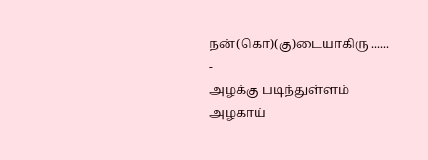நன்(கொ)(கு)டையாகிரு ......
-
அழக்கு படிந்துள்ளம் அழகாய்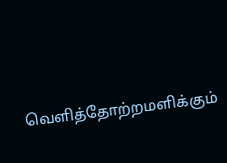வெளித்தோற்றமளிக்கும்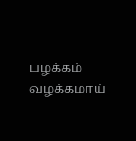பழக்கம் வழக்கமாய்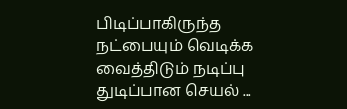பிடிப்பாகிருந்த நட்பையும் வெடிக்க வைத்திடும் நடிப்பு துடிப்பான செயல் ...